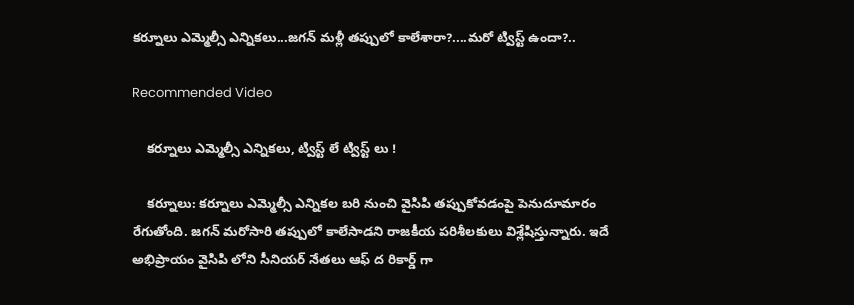కర్నూలు ఎమ్మెల్సీ ఎన్నికలు...జగన్ మళ్లీ తప్పులో కాలేశారా?....మరో ట్విస్ట్ ఉందా?..

Recommended Video

    కర్నూలు ఎమ్మెల్సీ ఎన్నికలు, ట్విస్ట్ లే ట్విస్ట్ లు !

    కర్నూలు: కర్నూలు ఎమ్మెల్సీ ఎన్నికల బరి నుంచి వైసిపి తప్పుకోవడంపై పెనుదూమారం రేగుతోంది. జగన్ మరోసారి తప్పులో కాలేసాడని రాజకీయ పరిశీలకులు విశ్లేషిస్తున్నారు. ఇదే అభిప్రాయం వైసిపి లోని సీనియర్ నేతలు ఆఫ్ ద రికార్డ్ గా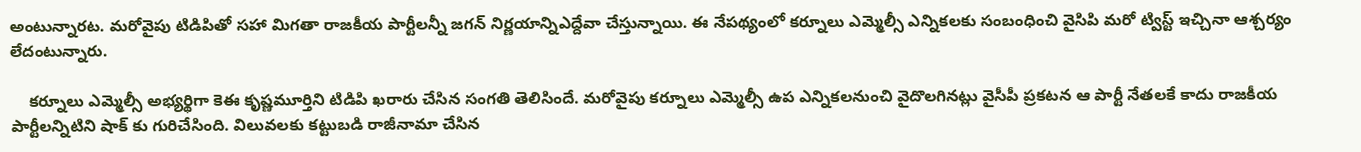అంటున్నారట. మరోవైపు టిడిపితో సహా మిగతా రాజకీయ పార్టీలన్నీ జగన్ నిర్ణయాన్నిఎద్దేవా చేస్తున్నాయి. ఈ నేపథ్యంలో కర్నూలు ఎమ్మెల్సీ ఎన్నికలకు సంబంధించి వైసిపి మరో ట్విస్ట్ ఇచ్చినా ఆశ్చర్యం లేదంటున్నారు.

    కర్నూలు ఎమ్మెల్సీ అభ్యర్థిగా కెఈ కృష్ణమూర్తిని టిడిపి ఖరారు చేసిన సంగతి తెలిసిందే. మరోవైపు కర్నూలు ఎమ్మెల్సీ ఉప ఎన్నికలనుంచి వైదొలగినట్లు వైసీపీ ప్రకటన ఆ పార్టీ నేతలకే కాదు రాజకీయ పార్టీలన్నిటిని షాక్ కు గురిచేసింది. విలువలకు కట్టుబడి రాజీనామా చేసిన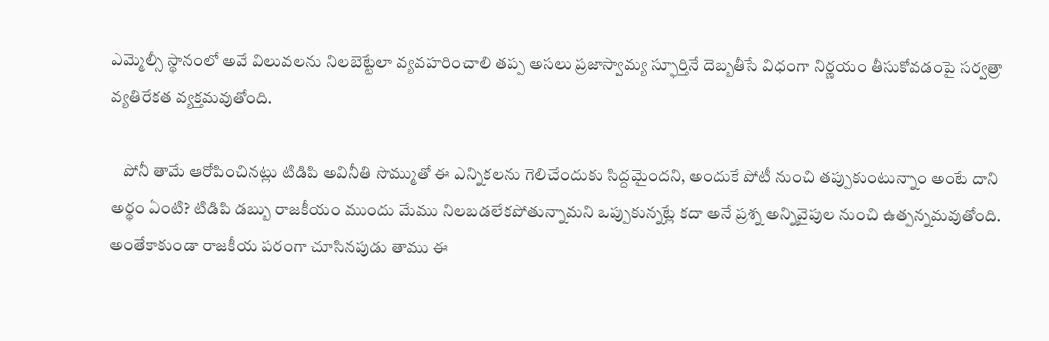ఎమ్మెల్సీ స్థానంలో అవే విలువలను నిలబెట్టేలా వ్యవహరించాలి తప్ప అసలు ప్రజాస్వామ్య స్ఫూర్తినే దెబ్బతీసే విధంగా నిర్ణయం తీసుకోవడంపై సర్వత్రా వ్యతిరేకత వ్యక్తమవుతోంది.

    పోనీ తామే ఆరోపించినట్లు టిడిపి అవినీతి సొమ్ముతో ఈ ఎన్నికలను గెలిచేందుకు సిద్దమైందని, అందుకే పోటీ నుంచి తప్పుకుంటున్నాం అంటే దాని అర్థం ఏంటి? టిడిపి డబ్బు రాజకీయం ముందు మేము నిలబడలేకపోతున్నామని ఒప్పుకున్నట్లే కదా అనే ప్రశ్న అన్నివైపుల నుంచి ఉత్పన్నమవుతోంది. అంతేకాకుండా రాజకీయ పరంగా చూసినపుడు తాము ఈ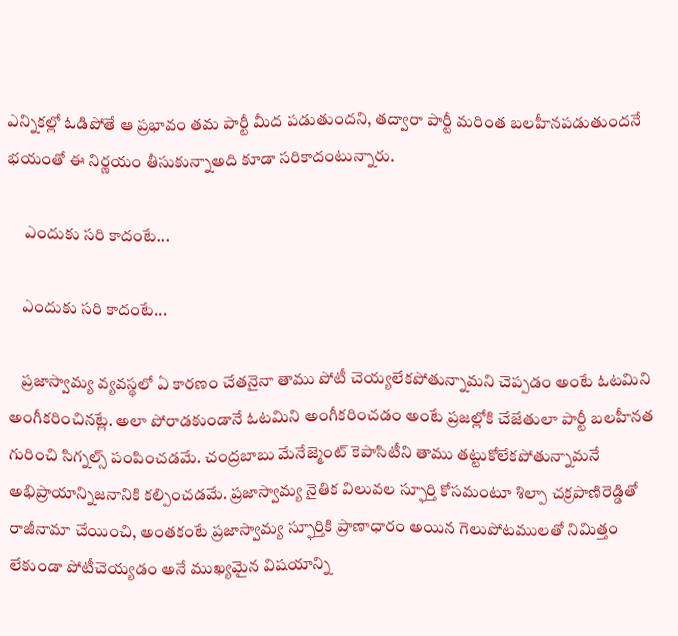ఎన్నికల్లో ఓడిపోతే ఆ ప్రభావం తమ పార్టీ మీద పడుతుందని, తద్వారా పార్టీ మరింత బలహీనపడుతుందనే భయంతో ఈ నిర్ణయం తీసుకున్నాఅది కూడా సరికాదంటున్నారు.

     ఎందుకు సరి కాదంటే...

    ఎందుకు సరి కాదంటే...

    ప్రజాస్వామ్య వ్యవస్థలో ఏ కారణం చేతనైనా తాము పోటీ చెయ్యలేకపోతున్నామని చెప్పడం అంటే ఓటమిని అంగీకరించినట్లే. అలా పోరాడకుండానే ఓటమిని అంగీకరించడం అంటే ప్రజల్లోకి చేజేతులా పార్టీ బలహీనత గురించి సిగ్నల్స్ పంపించడమే. చంద్రబాబు మేనేజ్మెంట్ కెపాసిటీని తాము తట్టుకోలేకపోతున్నామనే అభిప్రాయాన్నిజనానికి కల్పించడమే. ప్రజాస్వామ్య నైతిక విలువల స్ఫూర్తి కోసమంటూ శిల్పా చక్రపాణిరెడ్డితో రాజీనామా చేయించి, అంతకంటే ప్రజాస్వామ్య స్ఫూర్తికి ప్రాణాధారం అయిన గెలుపోటములతో నిమిత్తం లేకుండా పోటీచెయ్యడం అనే ముఖ్యమైన విషయాన్ని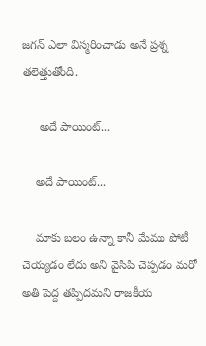జగన్ ఎలా విస్మరించాడు అనే ప్రశ్న తలెత్తుతోంది.

     అదే పాయింట్...

    అదే పాయింట్...

    మాకు బలం ఉన్నా కానీ మేము పోటీ చెయ్యడం లేదు అని వైసిపి చెప్పడం మరో అతి పెద్ద తప్పిదమని రాజకీయ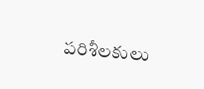పరిశీలకులు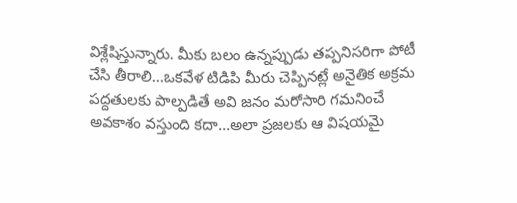విశ్లేషిస్తున్నారు. మీకు బలం ఉన్నప్పుడు తప్పనిసరిగా పోటీ చేసి తీరాలి...ఒకవేళ టిడిపి మీరు చెప్పినట్లే అనైతిక అక్రమ పద్దతులకు పాల్పడితే అవి జనం మరోసారి గమనించే అవకాశం వస్తుంది కదా...అలా ప్రజలకు ఆ విషయమై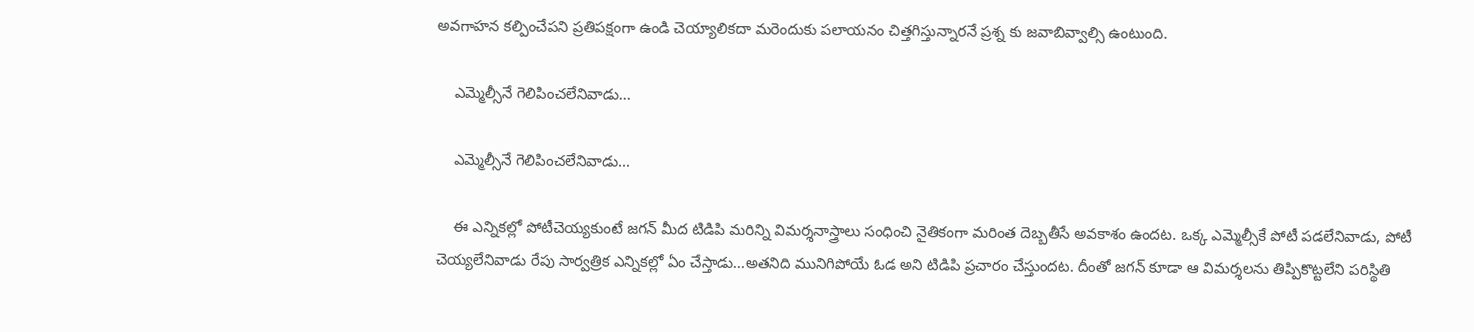అవగాహన కల్పించేపని ప్రతిపక్షంగా ఉండి చెయ్యాలికదా మరెందుకు పలాయనం చిత్తగిస్తున్నారనే ప్రశ్న కు జవాబివ్వాల్సి ఉంటుంది.

    ఎమ్మెల్సీనే గెలిపించలేనివాడు...

    ఎమ్మెల్సీనే గెలిపించలేనివాడు...

    ఈ ఎన్నికల్లో పోటీచెయ్యకుంటే జగన్ మీద టిడిపి మరిన్ని విమర్శనాస్త్రాలు సంధించి నైతికంగా మరింత దెబ్బతీసే అవకాశం ఉందట. ఒక్క ఎమ్మెల్సీకే పోటీ పడలేనివాడు, పోటీ చెయ్యలేనివాడు రేపు సార్వత్రిక ఎన్నికల్లో ఏం చేస్తాడు...అతనిది మునిగిపోయే ఓడ అని టిడిపి ప్రచారం చేస్తుందట. దీంతో జగన్ కూడా ఆ విమర్శలను తిప్పికొట్టలేని పరిస్థితి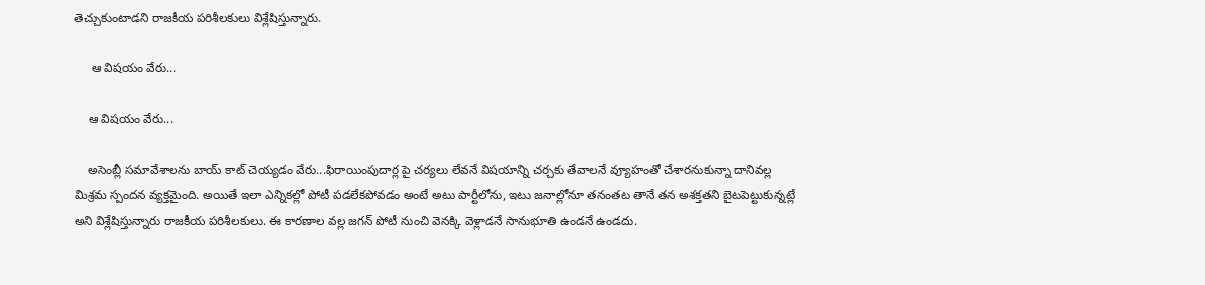తెచ్చుకుంటాడని రాజకీయ పరిశీలకులు విశ్లేషిస్తున్నారు.

     ఆ విషయం వేరు...

    ఆ విషయం వేరు...

    అసెంబ్లీ సమావేశాలను బాయ్ కాట్ చెయ్యడం వేరు...ఫిరాయింపుదార్ల పై చర్యలు లేవనే విషయాన్ని చర్చకు తేవాలనే వ్యూహంతో చేశారనుకున్నా దానివల్ల మిశ్రమ స్పందన వ్యక్తమైంది. అయితే ఇలా ఎన్నికల్లో పోటీ పడలేకపోవడం అంటే అటు పార్టీలోను, ఇటు జనాల్లోనూ తనంతట తానే తన అశక్తతని బైటపెట్టుకున్నట్లే అని విశ్లేషిస్తున్నారు రాజకీయ పరిశీలకులు. ఈ కారణాల వల్ల జగన్ పోటీ నుంచి వెనక్కి వెళ్లాడనే సానుభూతి ఉండనే ఉండదు.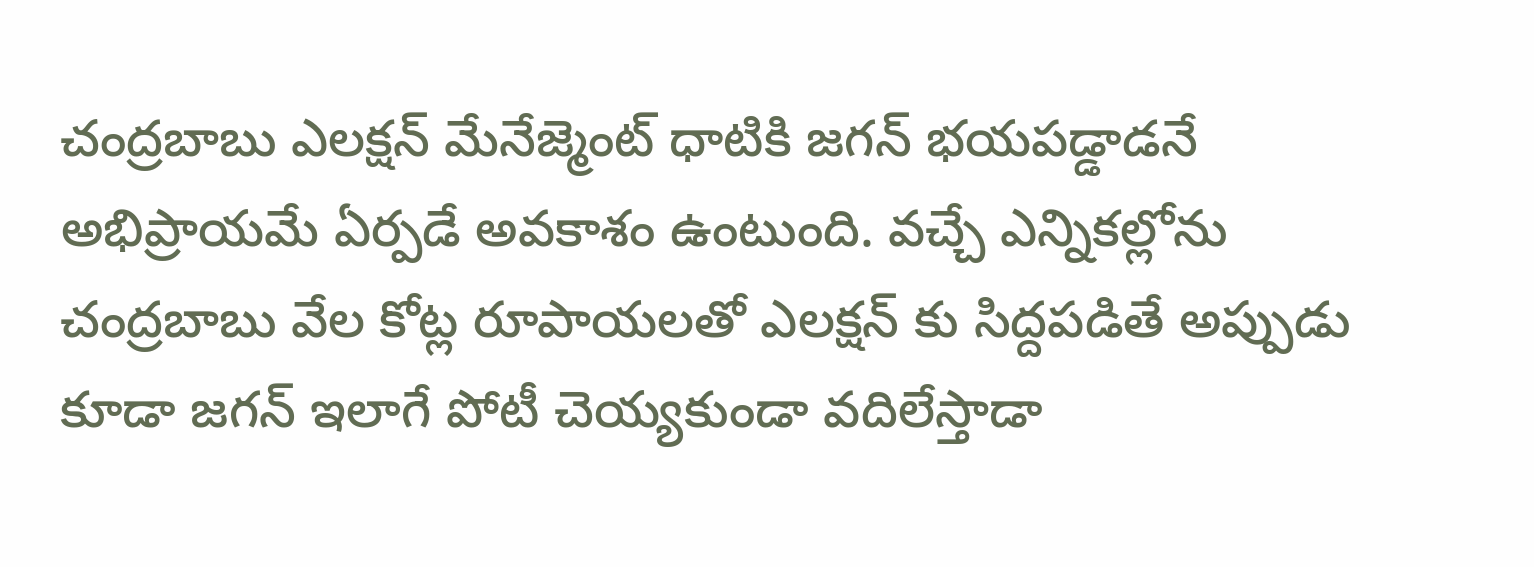చంద్రబాబు ఎలక్షన్ మేనేజ్మెంట్ ధాటికి జగన్ భయపడ్డాడనే అభిప్రాయమే ఏర్పడే అవకాశం ఉంటుంది. వచ్చే ఎన్నికల్లోను చంద్రబాబు వేల కోట్ల రూపాయలతో ఎలక్షన్ కు సిద్దపడితే అప్పుడు కూడా జగన్ ఇలాగే పోటీ చెయ్యకుండా వదిలేస్తాడా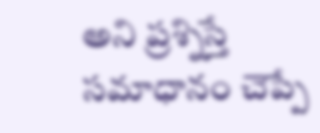అని ప్రశ్నిస్తే సమాధానం చెప్పే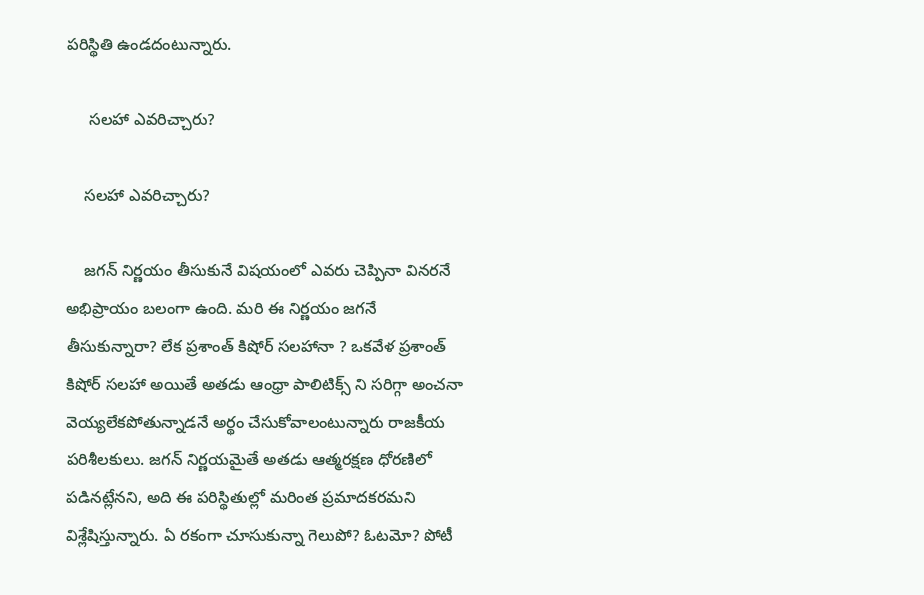పరిస్థితి ఉండదంటున్నారు.

     సలహా ఎవరిచ్చారు?

    సలహా ఎవరిచ్చారు?

    జగన్ నిర్ణయం తీసుకునే విషయంలో ఎవరు చెప్పినా వినరనే అభిప్రాయం బలంగా ఉంది. మరి ఈ నిర్ణయం జగనే తీసుకున్నారా? లేక ప్రశాంత్ కిషోర్ సలహానా ? ఒకవేళ ప్రశాంత్ కిషోర్ సలహా అయితే అతడు ఆంధ్రా పాలిటిక్స్ ని సరిగ్గా అంచనా వెయ్యలేకపోతున్నాడనే అర్థం చేసుకోవాలంటున్నారు రాజకీయ పరిశీలకులు. జగన్ నిర్ణయమైతే అతడు ఆత్మరక్షణ ధోరణిలో పడినట్లేనని, అది ఈ పరిస్థితుల్లో మరింత ప్రమాదకరమని విశ్లేషిస్తున్నారు. ఏ రకంగా చూసుకున్నా గెలుపో? ఓటమో? పోటీ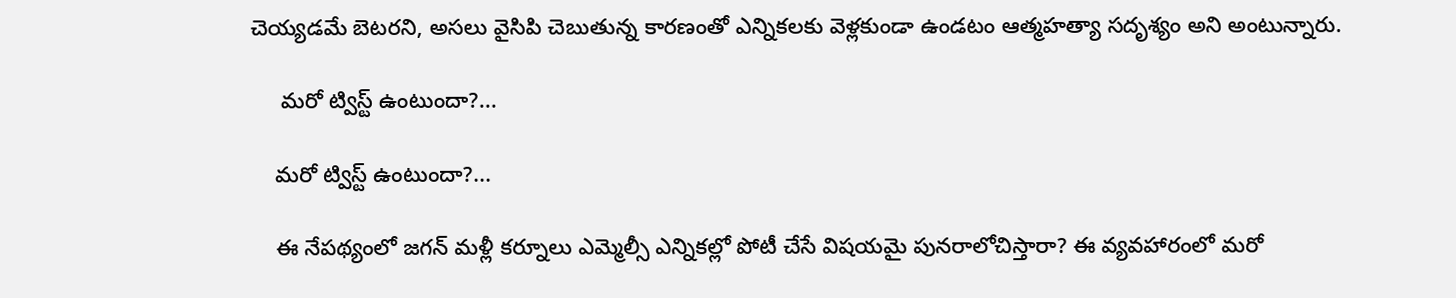చెయ్యడమే బెటరని, అసలు వైసిపి చెబుతున్న కారణంతో ఎన్నికలకు వెళ్లకుండా ఉండటం ఆత్మహత్యా సదృశ్యం అని అంటున్నారు.

     మరో ట్విస్ట్ ఉంటుందా?...

    మరో ట్విస్ట్ ఉంటుందా?...

    ఈ నేపథ్యంలో జగన్ మళ్లీ కర్నూలు ఎమ్మెల్సీ ఎన్నికల్లో పోటీ చేసే విషయమై పునరాలోచిస్తారా? ఈ వ్యవహారంలో మరో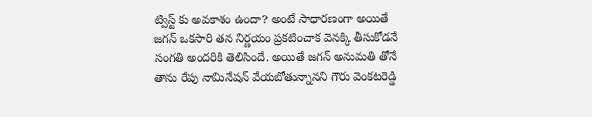ట్విస్ట్ కు అవకాశం ఉందా? అంటే సాధారణంగా అయితే జగన్ ఒకసారి తన నిర్ణయం ప్రకటించాక వెనక్కి తీసుకోడనే సంగతి అందరికి తెలిసిందే. అయితే జగన్ అనుమతి తోనే తాను రేపు నామినేషన్ వేయబోతున్నానని గౌరు వెంకటరెడ్డి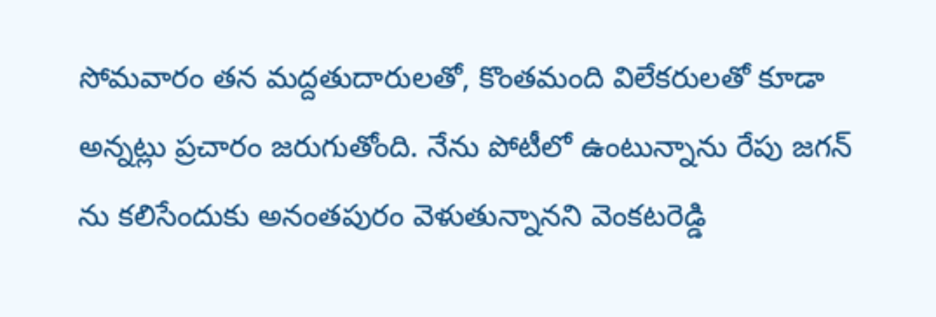సోమవారం తన మద్దతుదారులతో, కొంతమంది విలేకరులతో కూడా అన్నట్లు ప్రచారం జరుగుతోంది. నేను పోటీలో ఉంటున్నాను రేపు జగన్ ను కలిసేందుకు అనంతపురం వెళుతున్నానని వెంకటరెడ్డి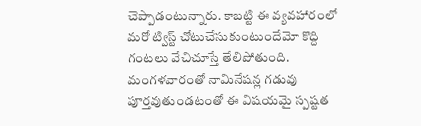చెప్పాడంటున్నారు. కాబట్టి ఈ వ్యవహారంలో మరో ట్విస్ట్ చోటుచేసుకుంటుందేమో కొద్ది గంటలు వేచిచూస్తే తేలిపోతుంది. మంగళవారంతో నామినేషన్ల గడువు పూర్తవుతుండటంతో ఈ విషయమై స్పష్టత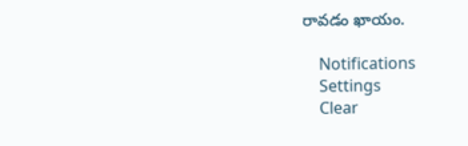రావడం ఖాయం.

    Notifications
    Settings
    Clear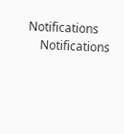Notifications
    Notifications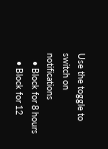Use the toggle to switch on notifications
    • Block for 8 hours
    • Block for 12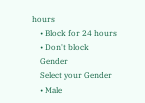hours
    • Block for 24 hours
    • Don't block
    Gender
    Select your Gender
    • Male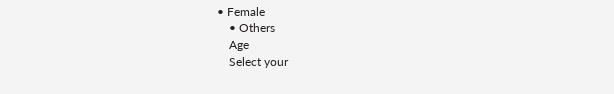• Female
    • Others
    Age
    Select your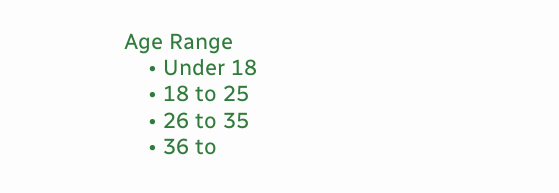Age Range
    • Under 18
    • 18 to 25
    • 26 to 35
    • 36 to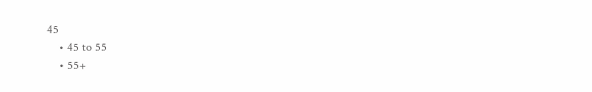45
    • 45 to 55
    • 55+